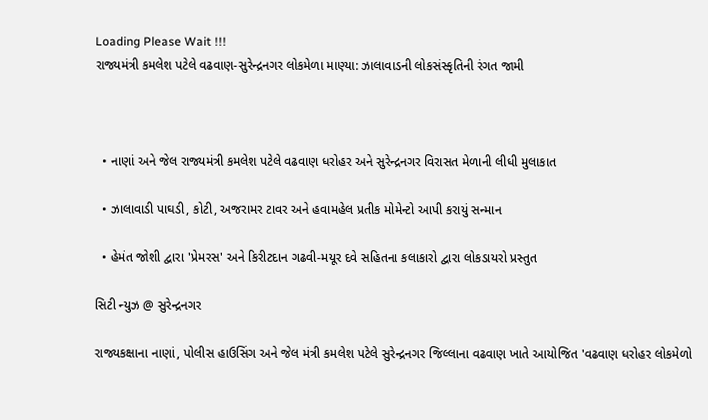Loading Please Wait !!!
રાજ્યમંત્રી કમલેશ પટેલે વઢવાણ-સુરેન્દ્રનગર લોકમેળા માણ્યા: ઝાલાવાડની લોકસંસ્કૃતિની રંગત જામી



  • નાણાં અને જેલ રાજ્યમંત્રી કમલેશ પટેલે વઢવાણ ધરોહર અને સુરેન્દ્રનગર વિરાસત મેળાની લીધી મુલાકાત

  • ઝાલાવાડી પાઘડી, કોટી, અજરામર ટાવર અને હવામહેલ પ્રતીક મોમેન્ટો આપી કરાયું સન્માન

  • હેમંત જોશી દ્વારા 'પ્રેમરસ' અને કિરીટદાન ગઢવી-મયૂર દવે સહિતના કલાકારો દ્વારા લોકડાયરો પ્રસ્તુત

સિટી ન્યુઝ @ સુરેન્દ્રનગર

રાજ્યકક્ષાના નાણાં, પોલીસ હાઉસિંગ અને જેલ મંત્રી કમલેશ પટેલે સુરેન્દ્રનગર જિલ્લાના વઢવાણ ખાતે આયોજિત 'વઢવાણ ધરોહર લોકમેળો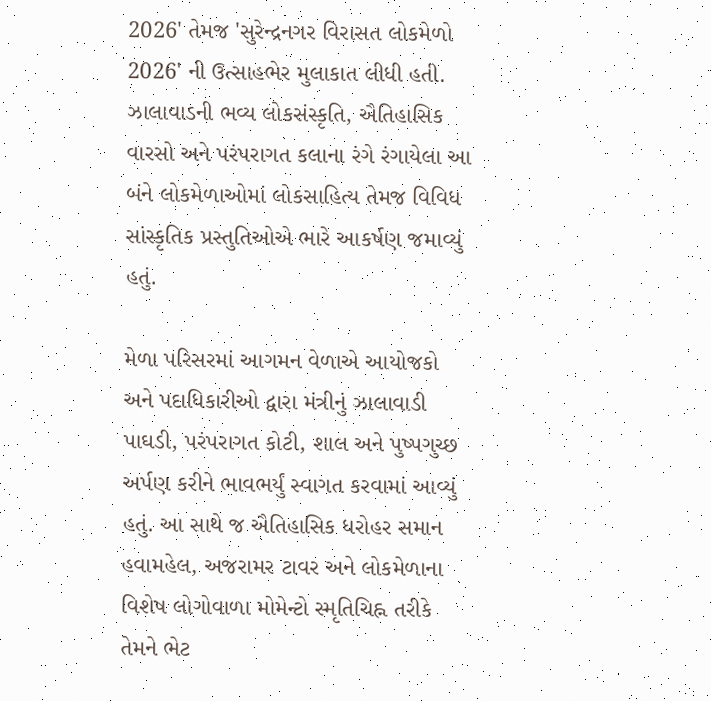2026' તેમજ 'સુરેન્દ્રનગર વિરાસત લોકમેળો 2026' ની ઉત્સાહભેર મુલાકાત લીધી હતી. ઝાલાવાડની ભવ્ય લોકસંસ્કૃતિ, ઐતિહાસિક વારસો અને પરંપરાગત કલાના રંગે રંગાયેલા આ બંને લોકમેળાઓમાં લોકસાહિત્ય તેમજ વિવિધ સાંસ્કૃતિક પ્રસ્તુતિઓએ ભારે આકર્ષણ જમાવ્યું હતું.

મેળા પરિસરમાં આગમન વેળાએ આયોજકો અને પદાધિકારીઓ દ્વારા મંત્રીનું ઝાલાવાડી પાઘડી, પરંપરાગત કોટી, શાલ અને પુષ્પગુચ્છ અર્પણ કરીને ભાવભર્યું સ્વાગત કરવામાં આવ્યું હતું. આ સાથે જ ઐતિહાસિક ધરોહર સમાન હવામહેલ, અજરામર ટાવર અને લોકમેળાના વિશેષ લોગોવાળા મોમેન્ટો સ્મૃતિચિહ્ન તરીકે તેમને ભેટ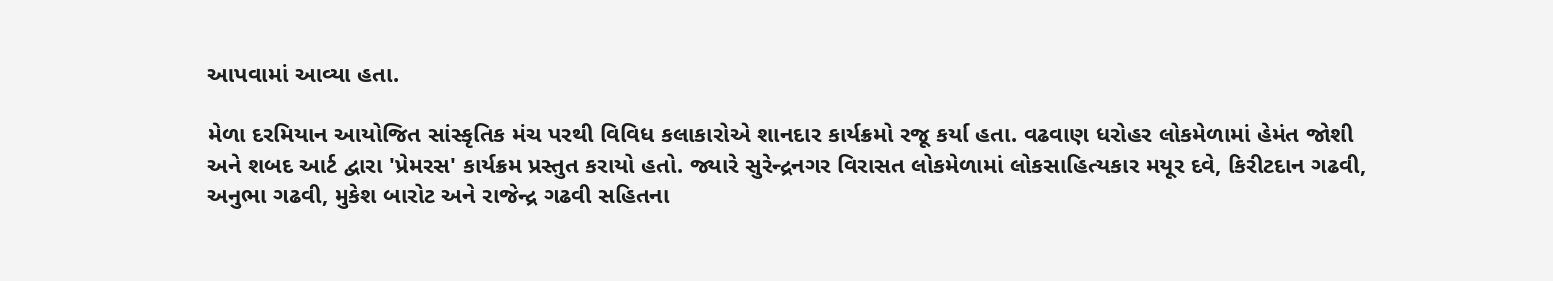આપવામાં આવ્યા હતા.

મેળા દરમિયાન આયોજિત સાંસ્કૃતિક મંચ પરથી વિવિધ કલાકારોએ શાનદાર કાર્યક્રમો રજૂ કર્યા હતા. વઢવાણ ધરોહર લોકમેળામાં હેમંત જોશી અને શબદ આર્ટ દ્વારા 'પ્રેમરસ' કાર્યક્રમ પ્રસ્તુત કરાયો હતો. જ્યારે સુરેન્દ્રનગર વિરાસત લોકમેળામાં લોકસાહિત્યકાર મયૂર દવે, કિરીટદાન ગઢવી, અનુભા ગઢવી, મુકેશ બારોટ અને રાજેન્દ્ર ગઢવી સહિતના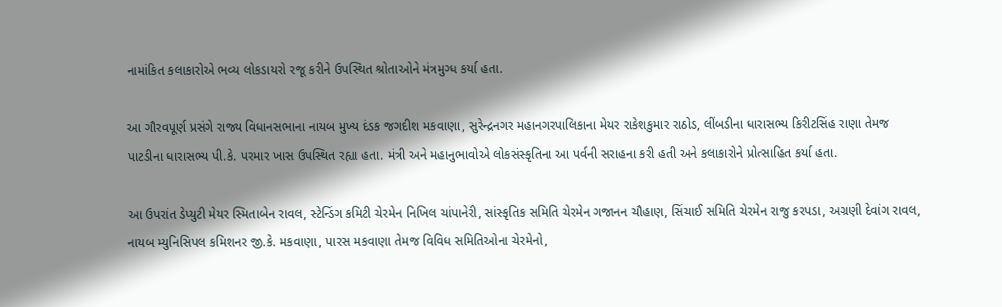નામાંકિત કલાકારોએ ભવ્ય લોકડાયરો રજૂ કરીને ઉપસ્થિત શ્રોતાઓને મંત્રમુગ્ધ કર્યા હતા.

આ ગૌરવપૂર્ણ પ્રસંગે રાજ્ય વિધાનસભાના નાયબ મુખ્ય દંડક જગદીશ મકવાણા, સુરેન્દ્રનગર મહાનગરપાલિકાના મેયર રાકેશકુમાર રાઠોડ, લીંબડીના ધારાસભ્ય કિરીટસિંહ રાણા તેમજ પાટડીના ધારાસભ્ય પી.કે. પરમાર ખાસ ઉપસ્થિત રહ્યા હતા. મંત્રી અને મહાનુભાવોએ લોકસંસ્કૃતિના આ પર્વની સરાહના કરી હતી અને કલાકારોને પ્રોત્સાહિત કર્યા હતા.

આ ઉપરાંત ડેપ્યુટી મેયર સ્મિતાબેન રાવલ, સ્ટેન્ડિંગ કમિટી ચેરમેન નિખિલ ચાંપાનેરી, સાંસ્કૃતિક સમિતિ ચેરમેન ગજાનન ચૌહાણ, સિંચાઈ સમિતિ ચેરમેન રાજુ કરપડા, અગ્રણી દેવાંગ રાવલ, નાયબ મ્યુનિસિપલ કમિશનર જી.કે. મકવાણા, પારસ મકવાણા તેમજ વિવિધ સમિતિઓના ચેરમેનો,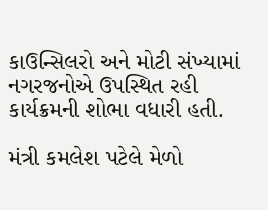કાઉન્સિલરો અને મોટી સંખ્યામાં નગરજનોએ ઉપસ્થિત રહી કાર્યક્રમની શોભા વધારી હતી.

મંત્રી કમલેશ પટેલે મેળો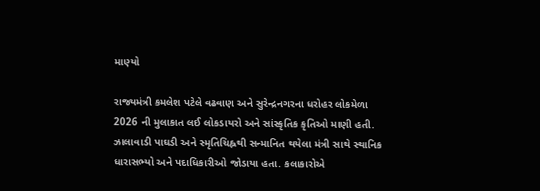માણ્યો

રાજ્યમંત્રી કમલેશ પટેલે વઢવાણ અને સુરેન્દ્રનગરના ધરોહર લોકમેળા 2026 ની મુલાકાત લઈ લોકડાયરો અને સાંસ્કૃતિક કૃતિઓ માણી હતી. ઝાલાવાડી પાઘડી અને સ્મૃતિચિહ્નથી સન્માનિત થયેલા મંત્રી સાથે સ્થાનિક ધારાસભ્યો અને પદાધિકારીઓ જોડાયા હતા. કલાકારોએ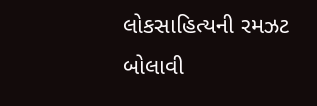લોકસાહિત્યની રમઝટ બોલાવી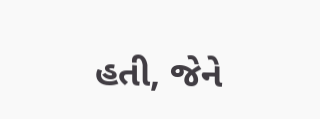હતી, જેને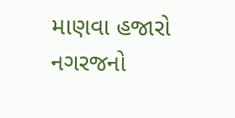માણવા હજારો નગરજનો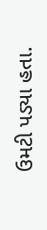ઉમટી પડ્યા હતા.